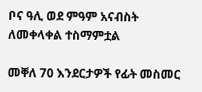ቦና ዓሊ ወደ ምዓም አናብስት ለመቀላቀል ተስማምቷል

መቐለ 70 እንደርታዎች የፊት መስመር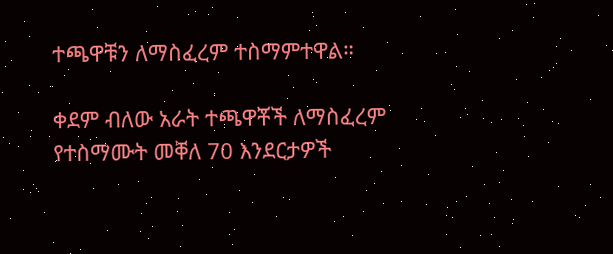ተጫዋቹን ለማስፈረም ተስማምተዋል።

ቀደም ብለው አራት ተጫዋቾች ለማስፈረም የተስማሙት መቐለ 70 እንደርታዎች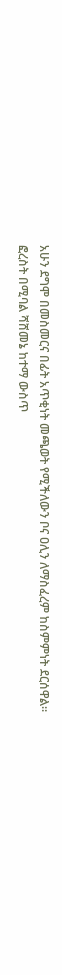አሁን ደግሞ በመስመርና በፊት አጥቂነት መጫወት የሚችለውን ቦና ዐሊን ለማስፈረም ከስምምነት ደርሰዋል።
ፎረስት በሚባል ሻሸመኔ ከተማ ውስጥ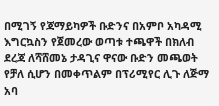በሚገኝ የጃማይካዎች ቡድንና በአምቦ አካዳሚ እግርኳስን የጀመረው ወጣቱ ተጫዋች በክለብ ደረጃ ለሻሸመኔ ታዳጊና ዋናው ቡድን መጫወት የቻለ ሲሆን በመቀጥልም በፕሪሚየር ሊጉ ለጅማ አባ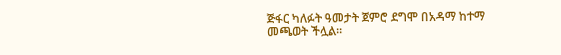ጅፋር ካለፉት ዓመታት ጀምሮ ደግሞ በአዳማ ከተማ መጫወት ችሏል።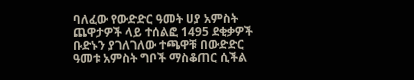ባለፈው የውድድር ዓመት ሀያ አምስት ጨዋታዎች ላይ ተሰልፎ 1495 ደቂቃዎች ቡድኑን ያገለገለው ተጫዋቹ በውድድር ዓመቱ አምስት ግቦች ማስቆጠር ሲችል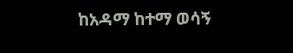ከአዳማ ከተማ ወሳኝ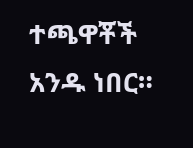ተጫዋቾች አንዱ ነበር።